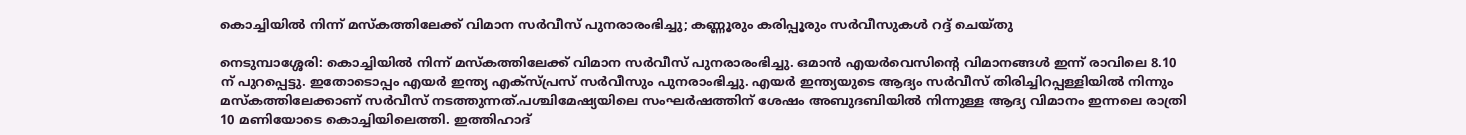കൊച്ചിയിൽ നിന്ന് മസ്കത്തിലേക്ക് വിമാന സർവീസ് പുനരാരംഭിച്ചു; കണ്ണൂരും കരിപ്പൂരും സര്‍വീസുകള്‍ റദ്ദ് ചെയ്തു

നെടുമ്പാശ്ശേരി: കൊച്ചിയിൽ നിന്ന് മസ്കത്തിലേക്ക് വിമാന സർവീസ് പുനരാരംഭിച്ചു. ഒമാൻ എയർവെസിന്റെ വിമാനങ്ങൾ ഇന്ന് രാവിലെ 8.10 ന് പുറപ്പെട്ടു. ഇതോടൊപ്പം എയർ ഇന്ത്യ എക്സ്‍പ്രസ് സർവീസും പുനരാംഭിച്ചു. എയർ ഇന്ത്യയുടെ ആദ്യം സർവീസ് തിരിച്ചിറപ്പള്ളിയിൽ നിന്നും മസ്കത്തിലേക്കാണ് സർവീസ് നടത്തുന്നത്.പശ്ചിമേഷ്യയിലെ സംഘര്‍ഷത്തിന് ശേഷം അബുദബിയിൽ നിന്നുള്ള ആദ്യ വിമാനം ഇന്നലെ രാത്രി 10 മണിയോടെ കൊച്ചിയിലെത്തി. ഇത്തിഹാദ്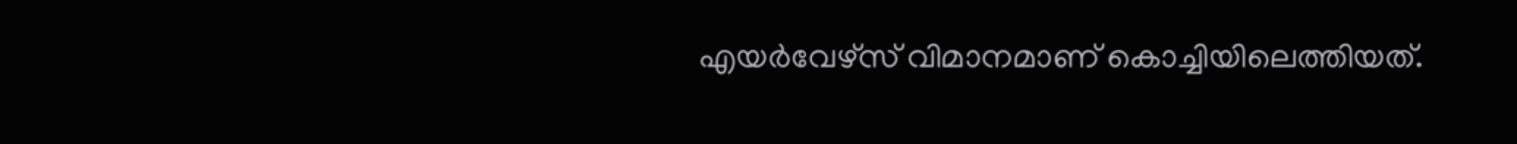എയർവേഴ്സ് വിമാനമാണ് കൊച്ചിയിലെത്തിയത്.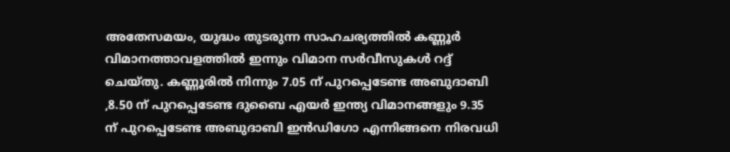അതേസമയം, യുദ്ധം തുടരുന്ന സാഹചര്യത്തിൽ കണ്ണൂര്‍ വിമാനത്താവളത്തില്‍ ഇന്നും വിമാന സര്‍വീസുകള്‍ റദ്ദ് ചെയ്തു. കണ്ണൂരിൽ നിന്നും 7.05 ന് പുറപ്പെടേണ്ട അബുദാബി ,8.50 ന് പുറപ്പെടേണ്ട ദുബൈ എയർ ഇന്ത്യ വിമാനങ്ങളും 9.35 ന് പുറപ്പെടേണ്ട അബുദാബി ഇൻഡിഗോ എന്നിങ്ങനെ നിരവധി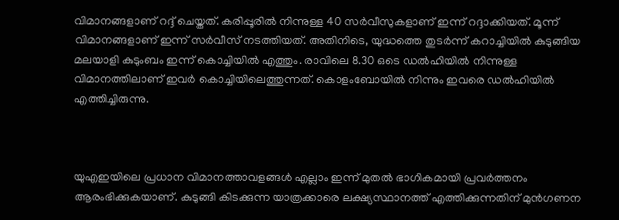വിമാനങ്ങളാണ് റദ്ദ് ചെയ്തത്. കരിപ്പൂരില്‍ നിന്നുള്ള 40 സർവീസുകളാണ് ഇന്ന് റദ്ദാക്കിയത്. മൂന്ന് വിമാനങ്ങളാണ് ഇന്ന് സർവീസ് നടത്തിയത്. അതിനിടെ, യുദ്ധത്തെ തുടർന്ന് കറാച്ചിയിൽ കുടുങ്ങിയ മലയാളി കുടുംബം ഇന്ന് കൊച്ചിയിൽ എത്തും. രാവിലെ 8.30 ഒടെ ഡൽഹിയിൽ നിന്നുള്ള വിമാനത്തിലാണ് ഇവർ കൊച്ചിയിലെത്തുന്നത്. കൊളംബോയിൽ നിന്നും ഇവരെ ഡൽഹിയിൽ എത്തിച്ചിരുന്നു.



യുഎഇയിലെ പ്രധാന വിമാനത്താവളങ്ങൾ എല്ലാം ഇന്ന് മുതൽ ഭാഗികമായി പ്രവർത്തനം ആരംഭിക്കുകയാണ്. കുടുങ്ങി കിടക്കുന്ന യാത്രക്കാരെ ലക്ഷ്യസ്ഥാനത്ത് എത്തിക്കുന്നതിന് മുൻഗണന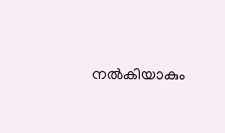നൽകിയാകും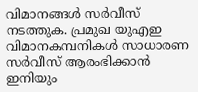വിമാനങ്ങൾ സർവീസ് നടത്തുക. പ്രമുഖ യുഎഇ വിമാനകമ്പനികൾ സാധാരണ സർവീസ് ആരംഭിക്കാൻ ഇനിയും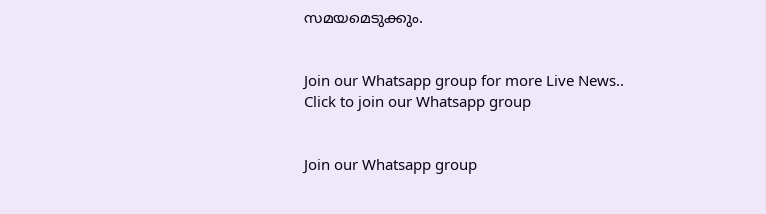സമയമെടുക്കും.


Join our Whatsapp group for more Live News..
Click to join our Whatsapp group


Join our Whatsapp group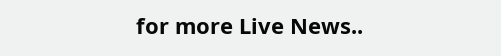for more Live News..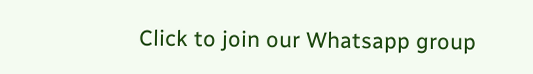Click to join our Whatsapp group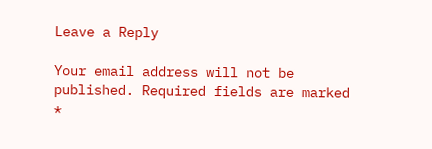Leave a Reply

Your email address will not be published. Required fields are marked *